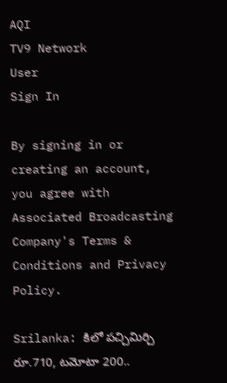AQI
TV9 Network
User
Sign In

By signing in or creating an account, you agree with Associated Broadcasting Company's Terms & Conditions and Privacy Policy.

Srilanka: కిలో పచ్చిమిర్చి రూ.710, టమోటా 200..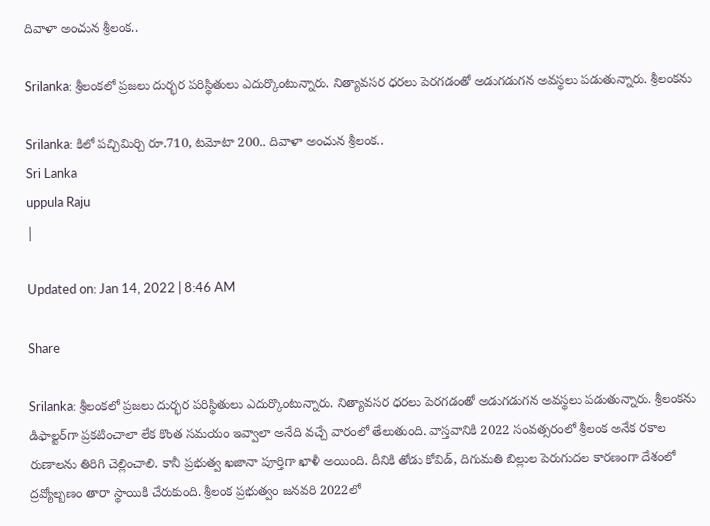దివాళా అంచున శ్రీలంక..

Srilanka: శ్రీలంకలో ప్రజలు దుర్భర పరిస్థితులు ఎదుర్కొంటున్నారు. నిత్యావసర ధరలు పెరగడంతో అడుగడుగన అవస్థలు పడుతున్నారు. శ్రీలంకను

Srilanka: కిలో పచ్చిమిర్చి రూ.710, టమోటా 200.. దివాళా అంచున శ్రీలంక..
Sri Lanka
uppula Raju
|

Updated on: Jan 14, 2022 | 8:46 AM

Share

Srilanka: శ్రీలంకలో ప్రజలు దుర్భర పరిస్థితులు ఎదుర్కొంటున్నారు. నిత్యావసర ధరలు పెరగడంతో అడుగడుగన అవస్థలు పడుతున్నారు. శ్రీలంకను డిఫాల్టర్‌గా ప్రకటించాలా లేక కొంత సమయం ఇవ్వాలా అనేది వచ్చే వారంలో తేలుతుంది. వాస్తవానికి 2022 సంవత్సరంలో శ్రీలంక అనేక రకాల రుణాలను తిరిగి చెల్లించాలి. కానీ ప్రభుత్వ ఖజానా పూర్తిగా ఖాళీ అయింది. దీనికి తోడు కోవిడ్, దిగుమతి బిల్లుల పెరుగుదల కారణంగా దేశంలో ద్రవ్యోల్బణం తారా స్థాయికి చేరుకుంది. శ్రీలంక ప్రభుత్వం జనవరి 2022లో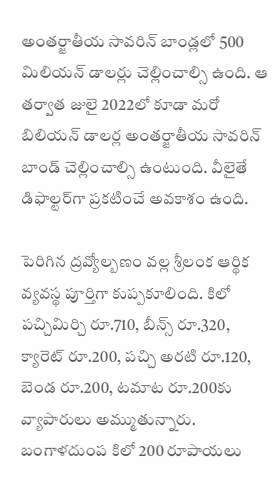అంతర్జాతీయ సావరిన్ బాండ్లలో 500 మిలియన్ డాలర్లు చెల్లించాల్సి ఉంది. ఆ తర్వాత జులై 2022లో కూడా మరో బిలియన్ డాలర్ల అంతర్జాతీయ సావరిన్ బాండ్ చెల్లించాల్సి ఉంటుంది. వీలైతే డిఫాల్టర్‌గా ప్రకటించే అవకాశం ఉంది.

పెరిగిన ద్రవ్యోల్బణం వల్ల శ్రీలంక ఆర్థిక వ్యవస్థ పూర్తిగా కుప్పకూలింది. కిలో పచ్చిమిర్చి రూ.710, బీన్స్ రూ.320, క్యారెట్ రూ.200, పచ్చి అరటి రూ.120, బెండ రూ.200, టమాట రూ.200కు వ్యాపారులు అమ్ముతున్నారు. బంగాళదుంప కిలో 200 రూపాయలు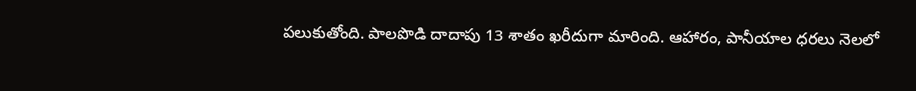పలుకుతోంది. పాలపొడి దాదాపు 13 శాతం ఖరీదుగా మారింది. ఆహారం, పానీయాల ధరలు నెలలో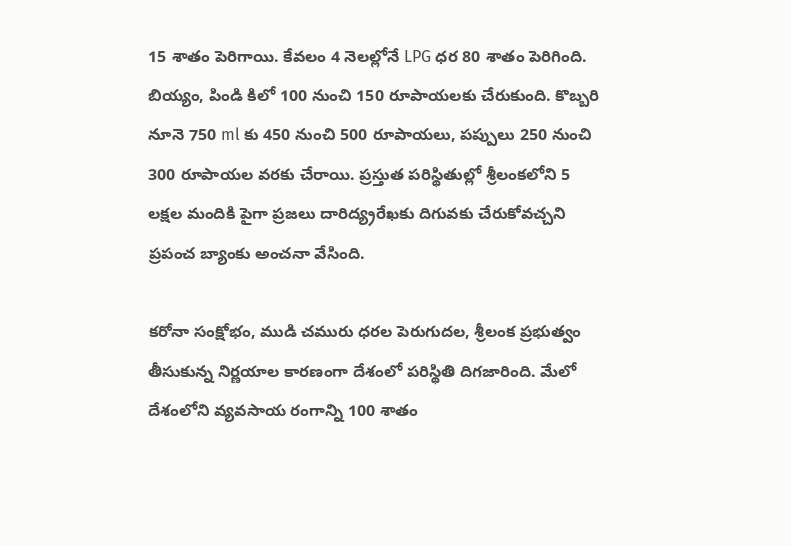15 శాతం పెరిగాయి. కేవలం 4 నెలల్లోనే LPG ధర 80 శాతం పెరిగింది. బియ్యం, పిండి కిలో 100 నుంచి 150 రూపాయలకు చేరుకుంది. కొబ్బరి నూనె 750 ml కు 450 నుంచి 500 రూపాయలు, పప్పులు 250 నుంచి 300 రూపాయల వరకు చేరాయి. ప్రస్తుత పరిస్థితుల్లో శ్రీలంకలోని 5 లక్షల మందికి పైగా ప్రజలు దారిద్య్రరేఖకు దిగువకు చేరుకోవచ్చని ప్రపంచ బ్యాంకు అంచనా వేసింది.

కరోనా సంక్షోభం, ముడి చమురు ధరల పెరుగుదల, శ్రీలంక ప్రభుత్వం తీసుకున్న నిర్ణయాల కారణంగా దేశంలో పరిస్థితి దిగజారింది. మేలో దేశంలోని వ్యవసాయ రంగాన్ని 100 శాతం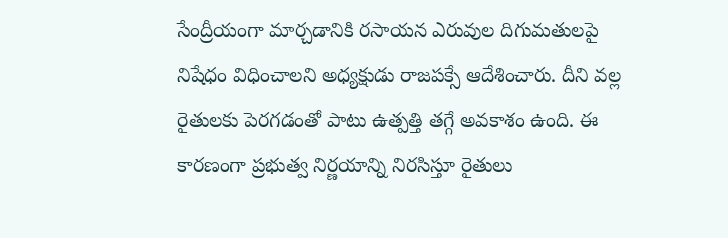సేంద్రీయంగా మార్చడానికి రసాయన ఎరువుల దిగుమతులపై నిషేధం విధించాలని అధ్యక్షుడు రాజపక్సే ఆదేశించారు. దీని వల్ల రైతులకు పెరగడంతో పాటు ఉత్పత్తి తగ్గే అవకాశం ఉంది. ఈ కారణంగా ప్రభుత్వ నిర్ణయాన్ని నిరసిస్తూ రైతులు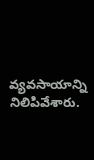వ్యవసాయాన్ని నిలిపివేశారు.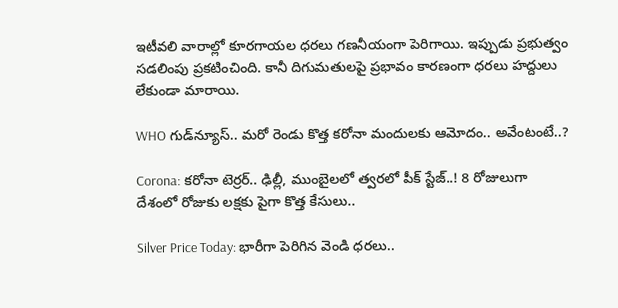ఇటీవలి వారాల్లో కూరగాయల ధరలు గణనీయంగా పెరిగాయి. ఇప్పుడు ప్రభుత్వం సడలింపు ప్రకటించింది. కానీ దిగుమతులపై ప్రభావం కారణంగా ధరలు హద్దులు లేకుండా మారాయి.

WHO గుడ్‌న్యూస్.. మరో రెండు కొత్త కరోనా మందులకు ఆమోదం.. అవేంటంటే..?

Corona: కరోనా టెర్రర్‌.. ఢిల్లీ, ముంబైలలో త్వరలో పీక్ స్టేజ్..! 8 రోజులుగా దేశంలో రోజుకు లక్షకు పైగా కొత్త కేసులు..

Silver Price Today: భారీగా పెరిగిన వెండి ధరలు..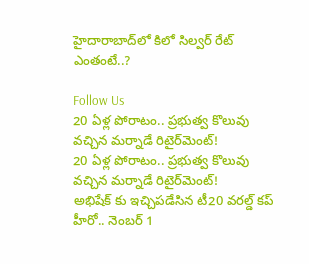హైదారాబాద్‌లో కిలో సిల్వర్ రేట్‌ ఎంతంటే..?

Follow Us
20 ఏళ్ల పోరాటం.. ప్రభుత్వ కొలువు వచ్చిన మర్నాడే రిటైర్‌మెంట్!
20 ఏళ్ల పోరాటం.. ప్రభుత్వ కొలువు వచ్చిన మర్నాడే రిటైర్‌మెంట్!
అభిషేక్ కు ఇచ్చిపడేసిన టీ20 వరల్డ్ కప్ హీరో.. నెంబర్ 1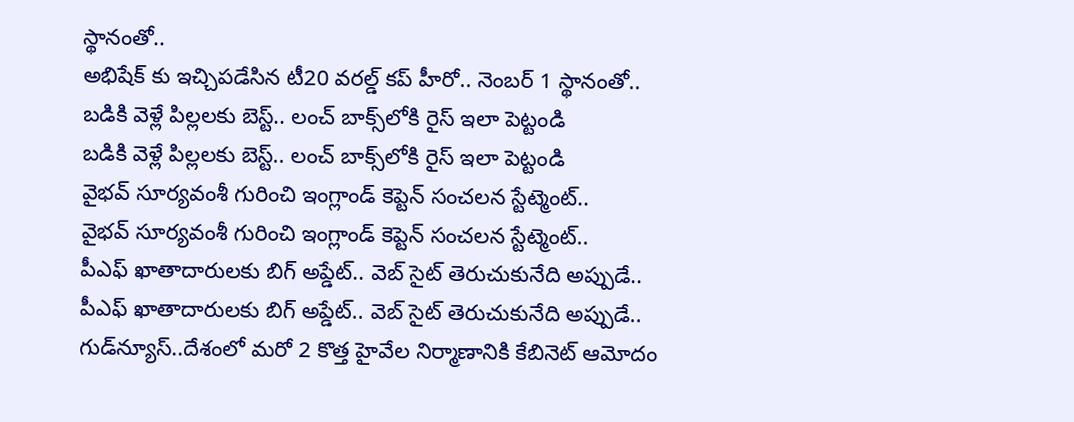స్థానంతో..
అభిషేక్ కు ఇచ్చిపడేసిన టీ20 వరల్డ్ కప్ హీరో.. నెంబర్ 1 స్థానంతో..
బడికి వెళ్లే పిల్లలకు బెస్ట్.. లంచ్ బాక్స్‌లోకి రైస్ ఇలా పెట్టండి
బడికి వెళ్లే పిల్లలకు బెస్ట్.. లంచ్ బాక్స్‌లోకి రైస్ ఇలా పెట్టండి
వైభవ్ సూర్యవంశీ గురించి ఇంగ్లాండ్ కెప్టెన్ సంచలన స్టేట్మెంట్..
వైభవ్ సూర్యవంశీ గురించి ఇంగ్లాండ్ కెప్టెన్ సంచలన స్టేట్మెంట్..
పీఎఫ్ ఖాతాదారులకు బిగ్ అప్డేట్.. వెబ్ సైట్ తెరుచుకునేది అప్పుడే..
పీఎఫ్ ఖాతాదారులకు బిగ్ అప్డేట్.. వెబ్ సైట్ తెరుచుకునేది అప్పుడే..
గుడ్‌న్యూస్..దేశంలో మరో 2 కొత్త హైవేల నిర్మాణానికి కేబినెట్ ఆమోదం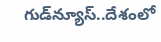గుడ్‌న్యూస్..దేశంలో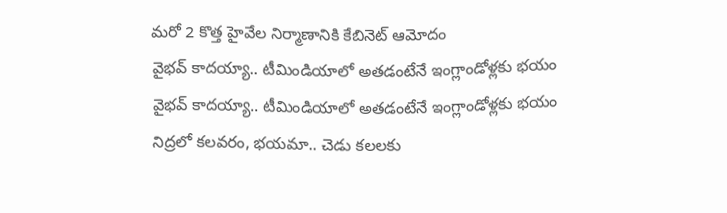మరో 2 కొత్త హైవేల నిర్మాణానికి కేబినెట్ ఆమోదం
వైభవ్ కాదయ్యా.. టీమిండియాలో అతడంటేనే ఇంగ్లాండోళ్లకు భయం
వైభవ్ కాదయ్యా.. టీమిండియాలో అతడంటేనే ఇంగ్లాండోళ్లకు భయం
నిద్రలో కలవరం, భయమా.. చెడు కలలకు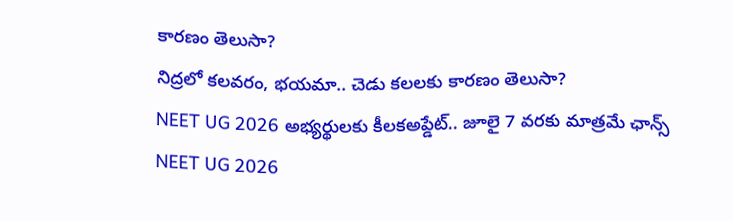కారణం తెలుసా?
నిద్రలో కలవరం, భయమా.. చెడు కలలకు కారణం తెలుసా?
NEET UG 2026 అభ్యర్థులకు కీలకఅప్డేట్.. జూలై 7 వరకు మాత్రమే ఛాన్స్
NEET UG 2026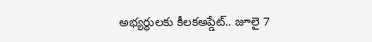అభ్యర్థులకు కీలకఅప్డేట్.. జూలై 7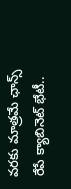వరకు మాత్రమే ఛాన్స్
రేపే క్యాబినెట్ భేటీ..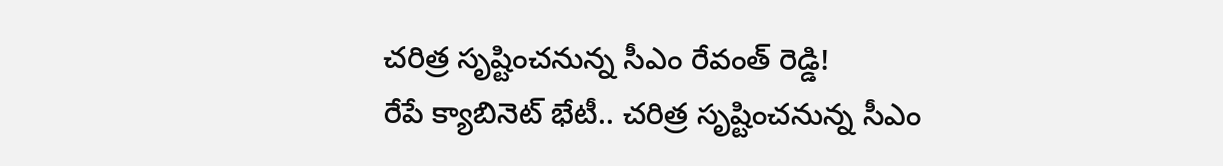చరిత్ర సృష్టించనున్న సీఎం రేవంత్ రెడ్డి!
రేపే క్యాబినెట్ భేటీ.. చరిత్ర సృష్టించనున్న సీఎం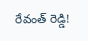రేవంత్ రెడ్డి!